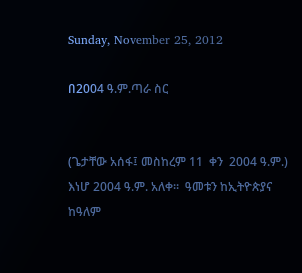Sunday, November 25, 2012

በ2004 ዓ.ም.ጣራ ስር


(ጌታቸው አሰፋ፤ መስከረም 11  ቀን  2004 ዓ.ም.) እነሆ 2004 ዓ.ም. አለቀ።  ዓመቱን ከኢትዮጵያና ከዓለም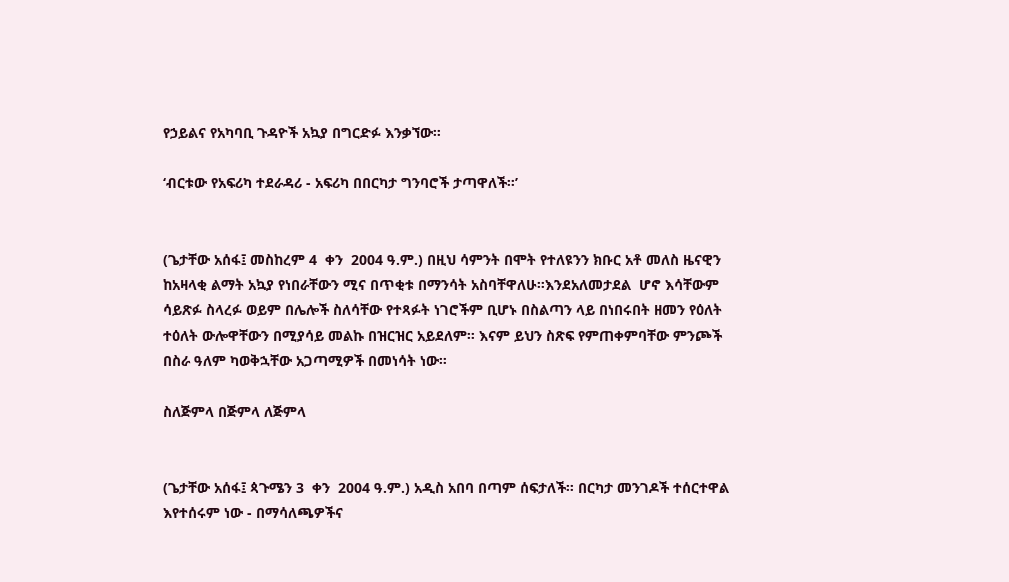የኃይልና የአካባቢ ጉዳዮች አኳያ በግርድፉ እንቃኘው።

‘ብርቱው የአፍሪካ ተደራዳሪ - አፍሪካ በበርካታ ግንባሮች ታጣዋለች።’


(ጌታቸው አሰፋ፤ መስከረም 4  ቀን  2004 ዓ.ም.) በዚህ ሳምንት በሞት የተለዩንን ክቡር አቶ መለስ ዜናዊን ከአዛላቂ ልማት አኳያ የነበራቸውን ሚና በጥቂቱ በማንሳት አስባቸዋለሁ።እንደአለመታደል  ሆኖ እሳቸውም ሳይጽፉ ስላረፉ ወይም በሌሎች ስለሳቸው የተጻፉት ነገሮችም ቢሆኑ በስልጣን ላይ በነበሩበት ዘመን የዕለት ተዕለት ውሎዋቸውን በሚያሳይ መልኩ በዝርዝር አይደለም። እናም ይህን ስጽፍ የምጠቀምባቸው ምንጮች በስራ ዓለም ካወቅኋቸው አጋጣሚዎች በመነሳት ነው።

ስለጅምላ በጅምላ ለጅምላ


(ጌታቸው አሰፋ፤ ጳጉሜን 3  ቀን  2004 ዓ.ም.) አዲስ አበባ በጣም ሰፍታለች። በርካታ መንገዶች ተሰርተዋል እየተሰሩም ነው - በማሳለጫዎችና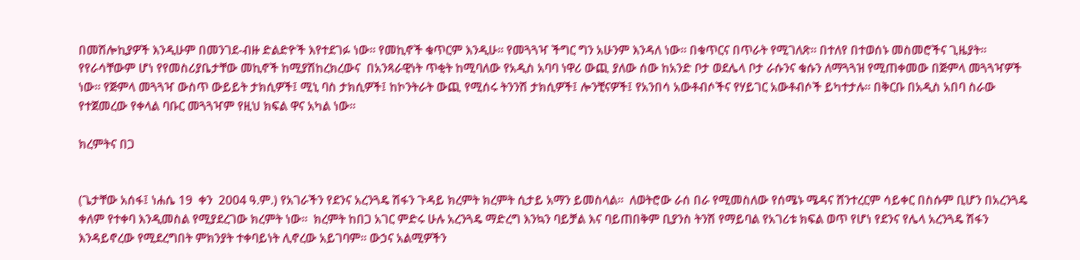በመሽሎኪያዎች እንዲሁም በመንገደ-ብዙ ድልድዮች እየተደገፉ ነው። የመኪኖች ቁጥርም እንዲሁ። የመጓጓዣ ችግር ግን አሁንም እንዳለ ነው። በቁጥርና በጥራት የሚገለጽ። በተለየ በተወሰኑ መስመሮችና ጊዜያት። የየራሳቸውም ሆነ የየመስሪያቤታቸው መኪኖች ከሚያሽከረክረውና  በአንጻራዊነት ጥቂት ከሚባለው የአዲስ አባባ ነዋሪ ውጪ ያለው ሰው ከአንድ ቦታ ወደሌላ ቦታ ራሱንና ቁሱን ለማጓጓዝ የሚጠቀመው በጅምላ መጓጓዣዎች ነው። የጅምላ መጓጓዣ ውስጥ ውይይት ታክሲዎች፤ ሚኒ ባስ ታክሲዎች፤ ከኮንትራት ውጪ የሚሰሩ ትንንሽ ታክሲዎች፤ ሎንቺናዎች፤ የአንበሳ አውቶብሶችና የሃይገር አውቶብሶች ይካተታሉ። በቅርቡ በአዲስ አበባ ስራው የተጀመረው የቀላል ባቡር መጓጓዣም የዚህ ክፍል ዋና አካል ነው።

ክረምትና በጋ


(ጌታቸው አሰፋ፤ ነሐሴ 19  ቀን  2004 ዓ.ም.) የአገራችን የደንና አረንጓዴ ሽፋን ጉዳይ ክረምት ክረምት ሲታይ አማን ይመስላል።  ለወትሮው ራሰ በራ የሚመስለው የሰሜኑ ሜዳና ሸንተረርም ሳይቀር በስሱም ቢሆን በአረንጓዴ ቀለም የተቀባ እንዲመስል የሚያደረገው ክረምት ነው።  ክረምት ከበጋ አገር ምድሩ ሁሉ አረንጓዴ ማድረግ እንኳን ባይቻል እና ባይጠበቅም ቢያንስ ትንሽ የማይባል የአገሪቱ ክፍል ወጥ የሆነ የደንና የሌላ አረንጓዴ ሽፋን እንዳይኖረው የሚደረግበት ምክንያት ተቀባይነት ሊኖረው አይገባም። ውኃና አልሚዎችን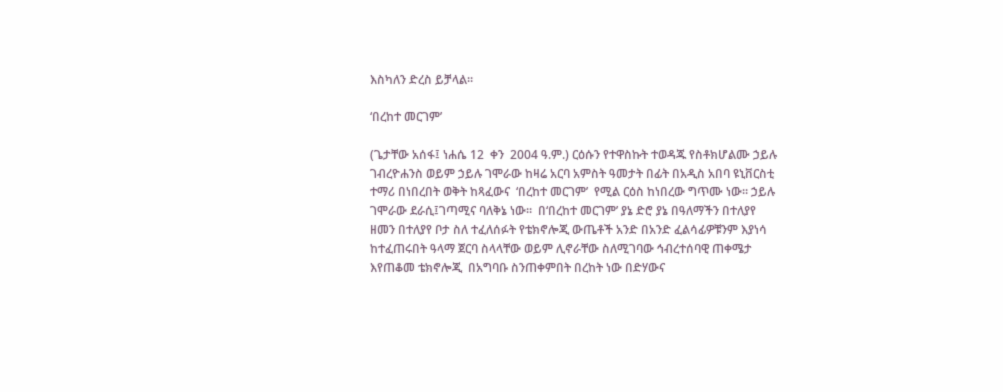እስካለን ድረስ ይቻላል።

‘በረከተ መርገም’

(ጌታቸው አሰፋ፤ ነሐሴ 12  ቀን  2004 ዓ.ም.) ርዕሱን የተዋስኩት ተወዳጁ የስቶክሆልሙ ኃይሉ ገብረዮሐንስ ወይም ኃይሉ ገሞራው ከዛሬ አርባ አምስት ዓመታት በፊት በአዲስ አበባ ዩኒቨርስቲ ተማሪ በነበረበት ወቅት ከጻፈውና  ‘በረከተ መርገም’  የሚል ርዕስ ከነበረው ግጥሙ ነው። ኃይሉ ገሞራው ደራሲ፤ገጣሚና ባለቅኔ ነው።  በ‘በረከተ መርገም’ ያኔ ድሮ ያኔ በዓለማችን በተለያየ ዘመን በተለያየ ቦታ ስለ ተፈለሰፉት የቴክኖሎጂ ውጤቶች አንድ በአንድ ፈልሳፊዎቹንም እያነሳ ከተፈጠሩበት ዓላማ ጀርባ ስላላቸው ወይም ሊኖራቸው ስለሚገባው ኅብረተሰባዊ ጠቀሜታ እየጠቆመ ቴክኖሎጂ  በአግባቡ ስንጠቀምበት በረከት ነው በድሃውና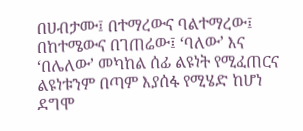በሀብታሙ፤ በተማረውና ባልተማረው፤ በከተሜውና በገጠሬው፤ ‘ባለው’ እና ‘በሌለው’ መካከል ሰፊ ልዩነት የሚፈጠርና ልዩነቱንም በጣም እያሰፋ የሚሄድ ከሆነ  ደግሞ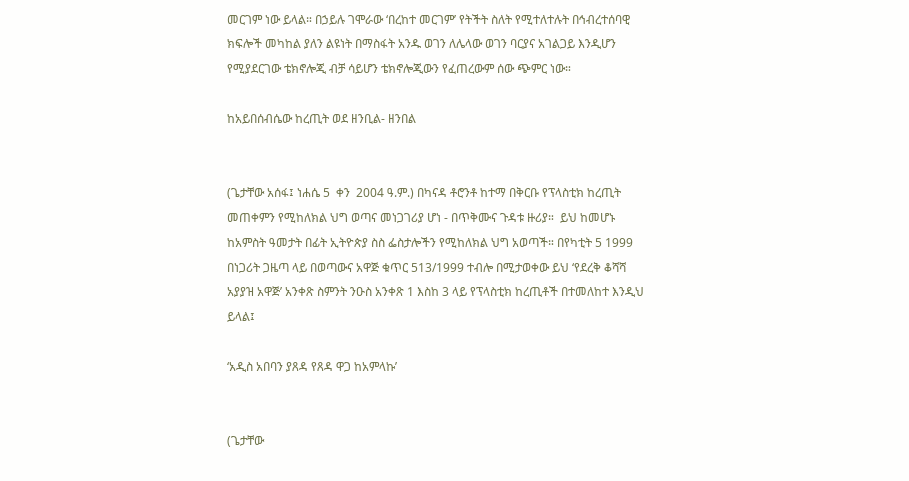መርገም ነው ይላል። በኃይሉ ገሞራው ‘በረከተ መርገም’ የትችት ስለት የሚተለተሉት በኅብረተሰባዊ ክፍሎች መካከል ያለን ልዩነት በማስፋት አንዱ ወገን ለሌላው ወገን ባርያና አገልጋይ እንዲሆን የሚያደርገው ቴክኖሎጂ ብቻ ሳይሆን ቴክኖሎጂውን የፈጠረውም ሰው ጭምር ነው።

ከአይበሰብሴው ከረጢት ወደ ዘንቢል- ዘንበል


(ጌታቸው አሰፋ፤ ነሐሴ 5  ቀን  2004 ዓ.ም.) በካናዳ ቶሮንቶ ከተማ በቅርቡ የፕላስቲክ ከረጢት መጠቀምን የሚከለክል ህግ ወጣና መነጋገሪያ ሆነ - በጥቅሙና ጉዳቱ ዙሪያ።  ይህ ከመሆኑ ከአምስት ዓመታት በፊት ኢትዮጵያ ስስ ፌስታሎችን የሚከለክል ህግ አወጣች። በየካቲት 5 1999 በነጋሪት ጋዜጣ ላይ በወጣውና አዋጅ ቁጥር 513/1999 ተብሎ በሚታወቀው ይህ ‘የደረቅ ቆሻሻ አያያዝ አዋጅ’ አንቀጽ ስምንት ንዑስ አንቀጽ 1 እስከ 3 ላይ የፕላስቲክ ከረጢቶች በተመለከተ እንዲህ ይላል፤

‘አዲስ አበባን ያጸዳ የጸዳ ዋጋ ከአምላኩ’


(ጌታቸው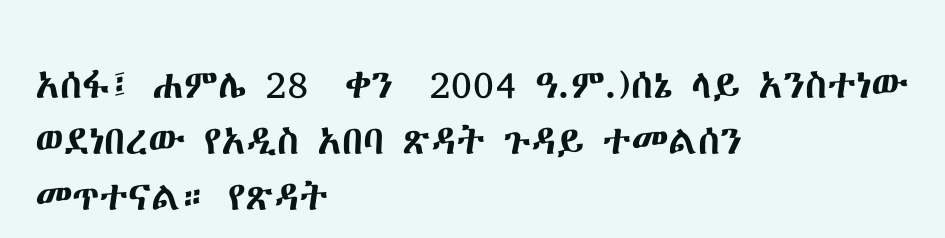አሰፋ፤ ሐምሌ 28  ቀን  2004 ዓ.ም.)ሰኔ ላይ አንስተነው ወደነበረው የአዲስ አበባ ጽዳት ጉዳይ ተመልሰን መጥተናል። የጽዳት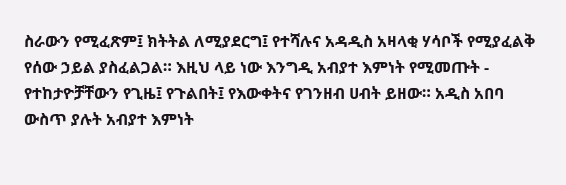ስራውን የሚፈጽም፤ ክትትል ለሚያደርግ፤ የተሻሉና አዳዲስ አዛላቂ ሃሳቦች የሚያፈልቅ የሰው ኃይል ያስፈልጋል። እዚህ ላይ ነው እንግዲ አብያተ እምነት የሚመጡት - የተከታዮቻቸውን የጊዜ፤ የጉልበት፤ የእውቀትና የገንዘብ ሀብት ይዘው። አዲስ አበባ ውስጥ ያሉት አብያተ እምነት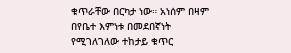ቁጥራቸው በርካታ ነው። አነሰም በዛም በየቤተ እምነቱ በመደበኛነት የሚገለገለው ተከታይ ቁጥር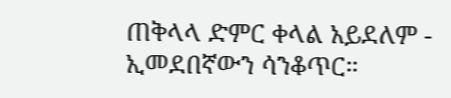ጠቅላላ ድምር ቀላል አይደለም - ኢመደበኛውን ሳንቆጥር።